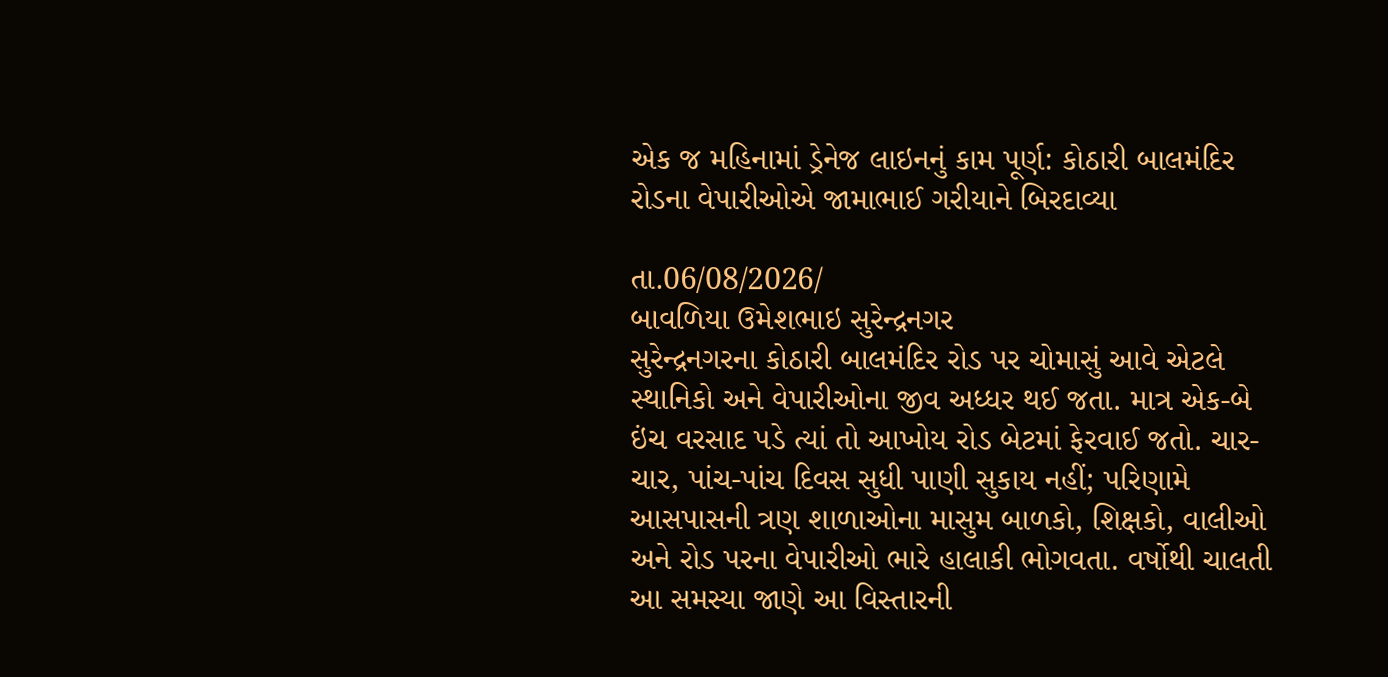એક જ મહિનામાં ડ્રેનેજ લાઇનનું કામ પૂર્ણ: કોઠારી બાલમંદિર રોડના વેપારીઓએ જામાભાઈ ગરીયાને બિરદાવ્યા

તા.06/08/2026/
બાવળિયા ઉમેશભાઇ સુરેન્દ્રનગર
સુરેન્દ્રનગરના કોઠારી બાલમંદિર રોડ પર ચોમાસું આવે એટલે સ્થાનિકો અને વેપારીઓના જીવ અધ્ધર થઈ જતા. માત્ર એક-બે ઇંચ વરસાદ પડે ત્યાં તો આખોય રોડ બેટમાં ફેરવાઈ જતો. ચાર-ચાર, પાંચ-પાંચ દિવસ સુધી પાણી સુકાય નહીં; પરિણામે આસપાસની ત્રણ શાળાઓના માસુમ બાળકો, શિક્ષકો, વાલીઓ અને રોડ પરના વેપારીઓ ભારે હાલાકી ભોગવતા. વર્ષોથી ચાલતી આ સમસ્યા જાણે આ વિસ્તારની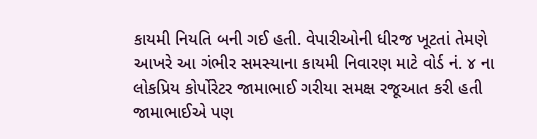કાયમી નિયતિ બની ગઈ હતી. વેપારીઓની ધીરજ ખૂટતાં તેમણે આખરે આ ગંભીર સમસ્યાના કાયમી નિવારણ માટે વોર્ડ નં. ૪ ના લોકપ્રિય કોર્પોરેટર જામાભાઈ ગરીયા સમક્ષ રજૂઆત કરી હતી જામાભાઈએ પણ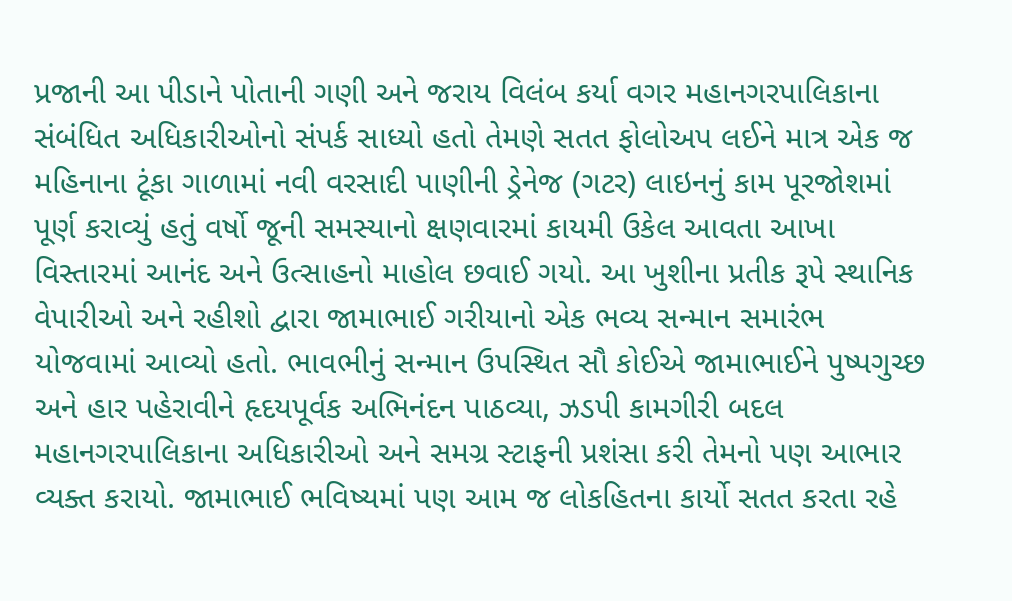પ્રજાની આ પીડાને પોતાની ગણી અને જરાય વિલંબ કર્યા વગર મહાનગરપાલિકાના સંબંધિત અધિકારીઓનો સંપર્ક સાધ્યો હતો તેમણે સતત ફોલોઅપ લઈને માત્ર એક જ મહિનાના ટૂંકા ગાળામાં નવી વરસાદી પાણીની ડ્રેનેજ (ગટર) લાઇનનું કામ પૂરજોશમાં પૂર્ણ કરાવ્યું હતું વર્ષો જૂની સમસ્યાનો ક્ષણવારમાં કાયમી ઉકેલ આવતા આખા વિસ્તારમાં આનંદ અને ઉત્સાહનો માહોલ છવાઈ ગયો. આ ખુશીના પ્રતીક રૂપે સ્થાનિક વેપારીઓ અને રહીશો દ્વારા જામાભાઈ ગરીયાનો એક ભવ્ય સન્માન સમારંભ યોજવામાં આવ્યો હતો. ભાવભીનું સન્માન ઉપસ્થિત સૌ કોઈએ જામાભાઈને પુષ્પગુચ્છ અને હાર પહેરાવીને હૃદયપૂર્વક અભિનંદન પાઠવ્યા, ઝડપી કામગીરી બદલ મહાનગરપાલિકાના અધિકારીઓ અને સમગ્ર સ્ટાફની પ્રશંસા કરી તેમનો પણ આભાર વ્યક્ત કરાયો. જામાભાઈ ભવિષ્યમાં પણ આમ જ લોકહિતના કાર્યો સતત કરતા રહે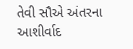તેવી સૌએ અંતરના આશીર્વાદ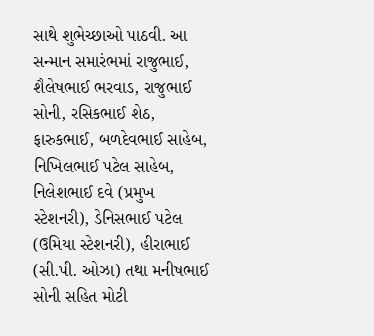સાથે શુભેચ્છાઓ પાઠવી. આ સન્માન સમારંભમાં રાજુભાઈ, શૈલેષભાઈ ભરવાડ, રાજુભાઈ સોની, રસિકભાઈ શેઠ, ફારુકભાઈ, બળદેવભાઈ સાહેબ, નિખિલભાઈ પટેલ સાહેબ, નિલેશભાઈ દવે (પ્રમુખ સ્ટેશનરી), ડેનિસભાઈ પટેલ (ઉમિયા સ્ટેશનરી), હીરાભાઈ (સી.પી. ઓઝા) તથા મનીષભાઈ સોની સહિત મોટી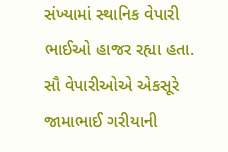સંખ્યામાં સ્થાનિક વેપારી ભાઈઓ હાજર રહ્યા હતા. સૌ વેપારીઓએ એકસૂરે જામાભાઈ ગરીયાની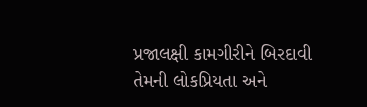પ્રજાલક્ષી કામગીરીને બિરદાવી તેમની લોકપ્રિયતા અને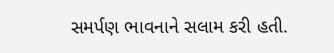સમર્પણ ભાવનાને સલામ કરી હતી.